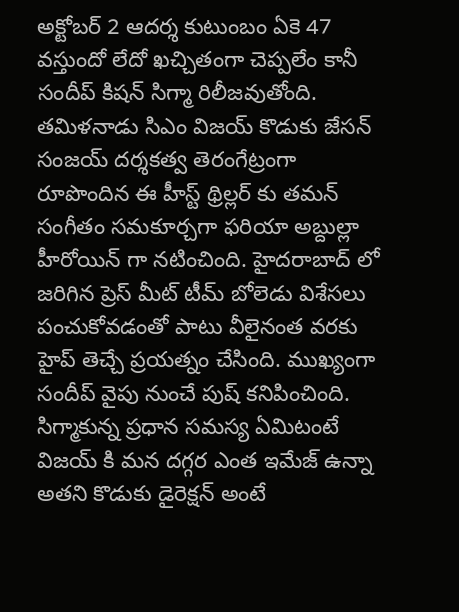అక్టోబర్ 2 ఆదర్శ కుటుంబం ఏకె 47 వస్తుందో లేదో ఖచ్చితంగా చెప్పలేం కానీ సందీప్ కిషన్ సిగ్మా రిలీజవుతోంది. తమిళనాడు సిఎం విజయ్ కొడుకు జేసన్ సంజయ్ దర్శకత్వ తెరంగేట్రంగా రూపొందిన ఈ హీస్ట్ థ్రిల్లర్ కు తమన్ సంగీతం సమకూర్చగా ఫరియా అబ్దుల్లా హీరోయిన్ గా నటించింది. హైదరాబాద్ లో జరిగిన ప్రెస్ మీట్ టీమ్ బోలెడు విశేసలు పంచుకోవడంతో పాటు వీలైనంత వరకు హైప్ తెచ్చే ప్రయత్నం చేసింది. ముఖ్యంగా సందీప్ వైపు నుంచే పుష్ కనిపించింది.
సిగ్మాకున్న ప్రధాన సమస్య ఏమిటంటే విజయ్ కి మన దగ్గర ఎంత ఇమేజ్ ఉన్నా అతని కొడుకు డైరెక్షన్ అంటే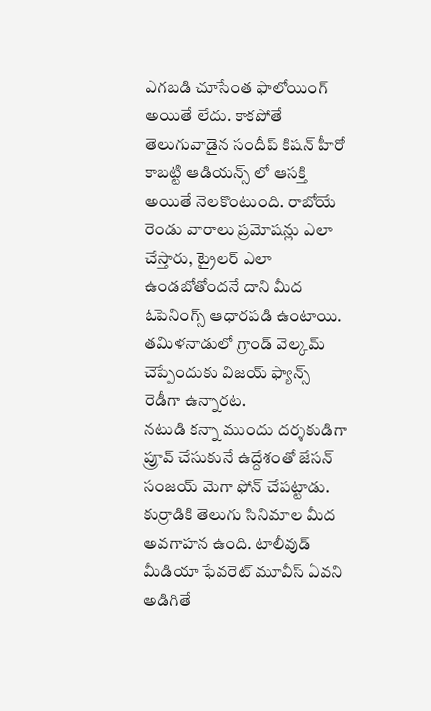ఎగబడి చూసేంత ఫాలోయింగ్ అయితే లేదు. కాకపోతే తెలుగువాడైన సందీప్ కిషన్ హీరో కాబట్టి ఆడియన్స్ లో ఆసక్తి అయితే నెలకొంటుంది. రాబోయే రెండు వారాలు ప్రమోషన్లు ఎలా చేస్తారు, ట్రైలర్ ఎలా ఉండబోతోందనే దాని మీద ఓపెనింగ్స్ ఆధారపడి ఉంటాయి. తమిళనాడులో గ్రాండ్ వెల్కమ్ చెప్పేందుకు విజయ్ ఫ్యాన్స్ రెడీగా ఉన్నారట.
నటుడి కన్నా ముందు దర్శకుడిగా ప్రూవ్ చేసుకునే ఉద్దేశంతో జేసన్ సంజయ్ మెగా ఫోన్ చేపట్టాడు. కుర్రాడికి తెలుగు సినిమాల మీద అవగాహన ఉంది. టాలీవుడ్ మీడియా ఫేవరెట్ మూవీస్ ఏవని అడిగితే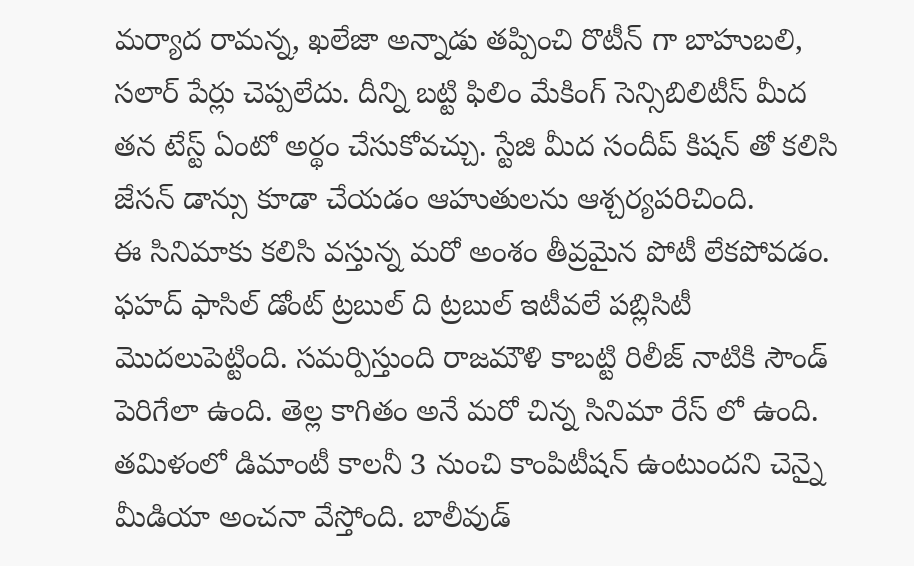మర్యాద రామన్న, ఖలేజా అన్నాడు తప్పించి రొటీన్ గా బాహుబలి, సలార్ పేర్లు చెప్పలేదు. దీన్ని బట్టి ఫిలిం మేకింగ్ సెన్సిబిలిటీస్ మీద తన టేస్ట్ ఏంటో అర్థం చేసుకోవచ్చు. స్టేజి మీద సందీప్ కిషన్ తో కలిసి జేసన్ డాన్సు కూడా చేయడం ఆహుతులను ఆశ్చర్యపరిచింది.
ఈ సినిమాకు కలిసి వస్తున్న మరో అంశం తీవ్రమైన పోటీ లేకపోవడం. ఫహద్ ఫాసిల్ డోంట్ ట్రబుల్ ది ట్రబుల్ ఇటీవలే పబ్లిసిటీ మొదలుపెట్టింది. సమర్పిస్తుంది రాజమౌళి కాబట్టి రిలీజ్ నాటికి సౌండ్ పెరిగేలా ఉంది. తెల్ల కాగితం అనే మరో చిన్న సినిమా రేస్ లో ఉంది. తమిళంలో డిమాంటీ కాలనీ 3 నుంచి కాంపిటీషన్ ఉంటుందని చెన్నై మీడియా అంచనా వేస్తోంది. బాలీవుడ్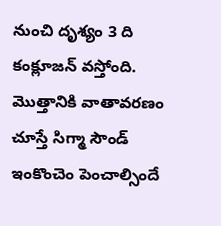నుంచి దృశ్యం 3 ది కంక్లూజన్ వస్తోంది. మొత్తానికి వాతావరణం చూస్తే సిగ్మా సౌండ్ ఇంకొంచెం పెంచాల్సిందే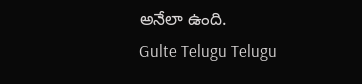అనేలా ఉంది.
Gulte Telugu Telugu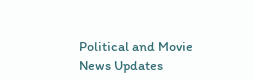Political and Movie News Updates